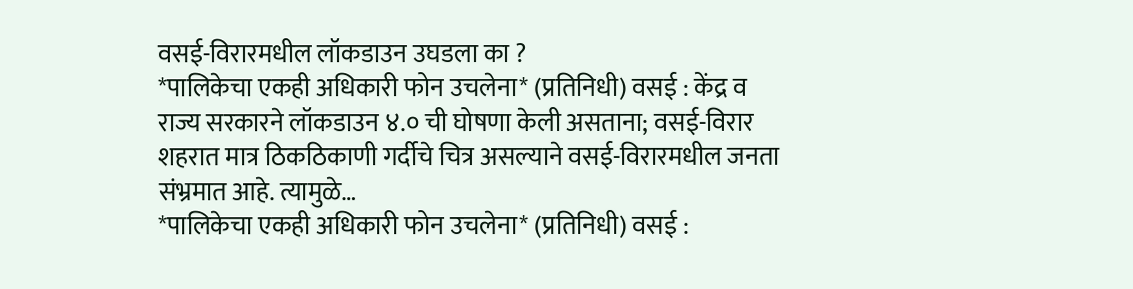वसई-विरारमधील लॉकडाउन उघडला का ?
*पालिकेचा एकही अधिकारी फोन उचलेना* (प्रतिनिधी) वसई : केंद्र व राज्य सरकारने लॉकडाउन ४.० ची घोषणा केली असताना; वसई-विरार शहरात मात्र ठिकठिकाणी गर्दीचे चित्र असल्याने वसई-विरारमधील जनता संभ्रमात आहे. त्यामुळे…
*पालिकेचा एकही अधिकारी फोन उचलेना* (प्रतिनिधी) वसई :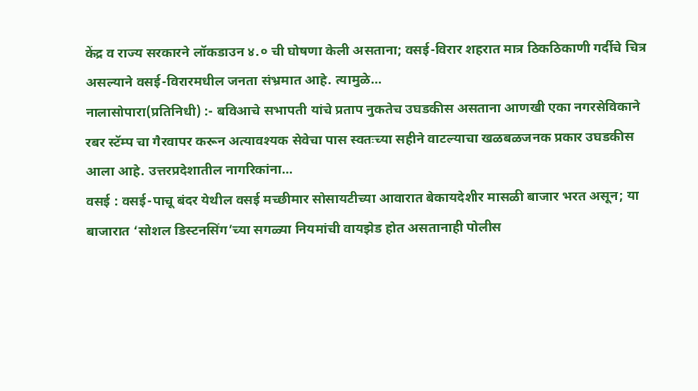केंद्र व राज्य सरकारने लॉकडाउन ४.० ची घोषणा केली असताना; वसई-विरार शहरात मात्र ठिकठिकाणी गर्दीचे चित्र असल्याने वसई-विरारमधील जनता संभ्रमात आहे. त्यामुळे…
नालासोपारा(प्रतिनिधी) :- बविआचे सभापती यांचे प्रताप नुकतेच उघडकीस असताना आणखी एका नगरसेविकाने रबर स्टॅम्प चा गैरवापर करून अत्यावश्यक सेवेचा पास स्वतःच्या सहीने वाटल्याचा खळबळजनक प्रकार उघडकीस आला आहे. उत्तरप्रदेशातील नागरिकांना…
वसई : वसई-पाचू बंदर येथील वसई मच्छीमार सोसायटीच्या आवारात बेकायदेशीर मासळी बाजार भरत असून; या बाजारात ‘सोशल डिस्टनसिंग’च्या सगळ्या नियमांची वायझेड होत असतानाही पोलीस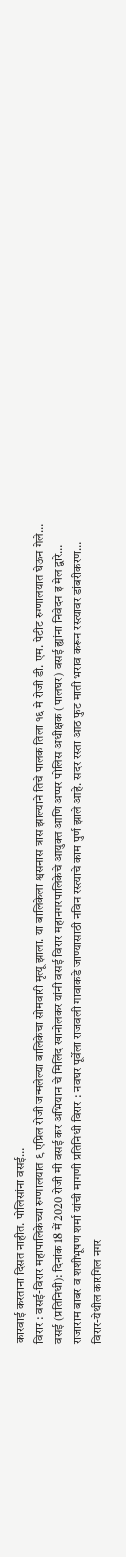कारवाई करताना दिसत नाहीत. पोलिसांना वसई…
विरार : वसई-विरार महापालिकेच्या रुग्णालयात ९ एप्रिल रोजी जन्मलेल्या बालिकेचा सोमवारी मृत्यू झाला. या बालिकेला श्वसनास त्रास झाल्याने तिचे पालक तिला १६ मे रोजी डी. एम. पेटीट रुग्णालयात घेऊन गेले…
वसई (प्रतिनिधी): दिनांक 18 में 2020 रोजी मी वसई कर अभियान चे मिलिंद खानोलकर यांनी वसई विरार महानगरपालिकेचे आयुक्त आणि अप्पर पोलिस अधीक्षक (पालघर) वसई ह्यांना निवेदन इ मेल द्वारे…
राजाराम बाबर व शशीभूषण शर्मा यांची मागणी प्रतिनिधी विरार : नवघर पूर्वेला राजवली गावाकडे जाण्यासाठी नविन रस्त्याचे काम पुर्ण झाले आहे. सदर रस्ता आठ फुट माती भराव करून रस्त्यावर डांबरीकरण…
विरार-येथील कारगिल नगर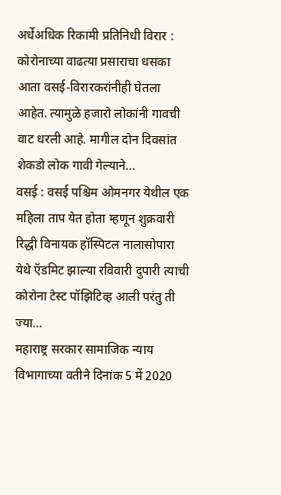अर्धेअधिक रिकामी प्रतिनिधी विरार : कोरोनाच्या वाढत्या प्रसाराचा धसका आता वसई-विरारकरांनीही घेतला आहेत. त्यामुळे हजारो लोकांनी गावची वाट धरली आहे. मागील दोन दिवसांत शेकडो लोक गावी गेल्याने…
वसई : वसई पश्चिम ओमनगर येथील एक महिला ताप येत होता म्हणून शुक्रवारी रिद्धी विनायक हॉस्पिटल नालासोपारा येथे ऍडमिट झाल्या रविवारी दुपारी त्याची कोरोना टेस्ट पॉझिटिव्ह आली परंतु ती ज्या…
महाराष्ट्र सरकार सामाजिक न्याय विभागाच्या वतीने दिनांक 5 में 2020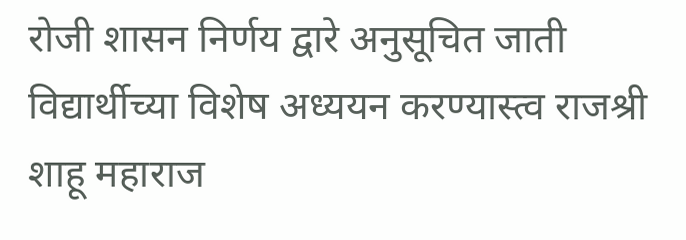रोजी शासन निर्णय द्वारे अनुसूचित जाती विद्यार्थीच्या विशेष अध्ययन करण्यास्त्व राजश्री शाहू महाराज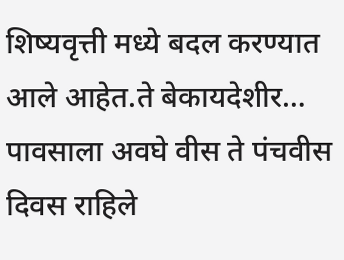शिष्यवृत्ती मध्ये बदल करण्यात आले आहेत.ते बेकायदेशीर…
पावसाला अवघे वीस ते पंचवीस दिवस राहिले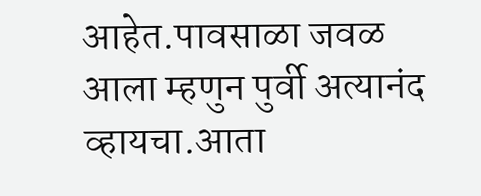आहेत.पावसाळा जवळ आला म्हणुन पुर्वी अत्यानंद व्हायचा.आता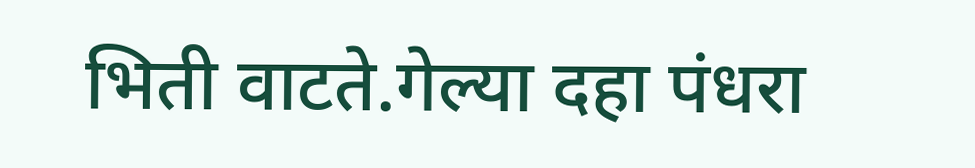भिती वाटते.गेल्या दहा पंधरा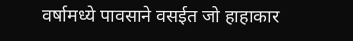वर्षामध्ये पावसाने वसईत जो हाहाकार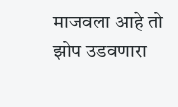माजवला आहे तो झोप उडवणारा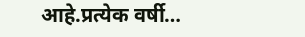आहे.प्रत्येक वर्षी…